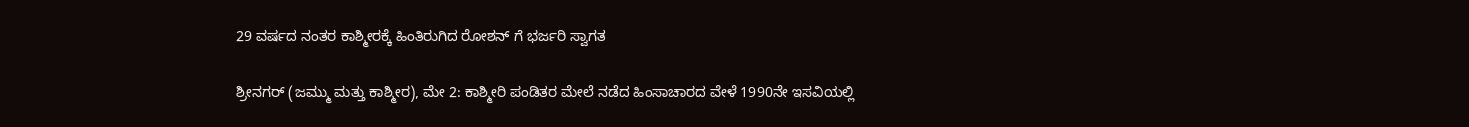29 ವರ್ಷದ ನಂತರ ಕಾಶ್ಮೀರಕ್ಕೆ ಹಿಂತಿರುಗಿದ ರೋಶನ್ ಗೆ ಭರ್ಜರಿ ಸ್ವಾಗತ

ಶ್ರೀನಗರ್ (ಜಮ್ಮು ಮತ್ತು ಕಾಶ್ಮೀರ), ಮೇ 2: ಕಾಶ್ಮೀರಿ ಪಂಡಿತರ ಮೇಲೆ ನಡೆದ ಹಿಂಸಾಚಾರದ ವೇಳೆ 1990ನೇ ಇಸವಿಯಲ್ಲಿ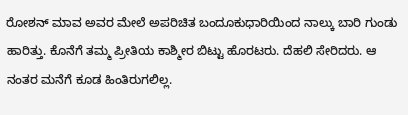ರೋಶನ್ ಮಾವ ಅವರ ಮೇಲೆ ಅಪರಿಚಿತ ಬಂದೂಕುಧಾರಿಯಿಂದ ನಾಲ್ಕು ಬಾರಿ ಗುಂಡು ಹಾರಿತ್ತು. ಕೊನೆಗೆ ತಮ್ಮ ಪ್ರೀತಿಯ ಕಾಶ್ಮೀರ ಬಿಟ್ಟು ಹೊರಟರು. ದೆಹಲಿ ಸೇರಿದರು. ಆ ನಂತರ ಮನೆಗೆ ಕೂಡ ಹಿಂತಿರುಗಲಿಲ್ಲ.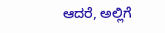ಆದರೆ, ಅಲ್ಲಿಗೆ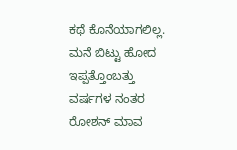ಕಥೆ ಕೊನೆಯಾಗಲಿಲ್ಲ. ಮನೆ ಬಿಟ್ಟು ಹೋದ ಇಪ್ಪತ್ತೊಂಬತ್ತು ವರ್ಷಗಳ ನಂತರ ರೋಶನ್ ಮಾವ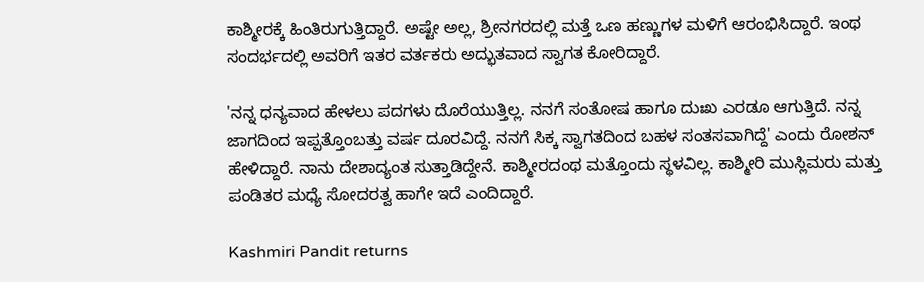ಕಾಶ್ಮೀರಕ್ಕೆ ಹಿಂತಿರುಗುತ್ತಿದ್ದಾರೆ. ಅಷ್ಟೇ ಅಲ್ಲ, ಶ್ರೀನಗರದಲ್ಲಿ ಮತ್ತೆ ಒಣ ಹಣ್ಣುಗಳ ಮಳಿಗೆ ಆರಂಭಿಸಿದ್ದಾರೆ. ಇಂಥ ಸಂದರ್ಭದಲ್ಲಿ ಅವರಿಗೆ ಇತರ ವರ್ತಕರು ಅದ್ಭುತವಾದ ಸ್ವಾಗತ ಕೋರಿದ್ದಾರೆ.

'ನನ್ನ ಧನ್ಯವಾದ ಹೇಳಲು ಪದಗಳು ದೊರೆಯುತ್ತಿಲ್ಲ. ನನಗೆ ಸಂತೋಷ ಹಾಗೂ ದುಃಖ ಎರಡೂ ಆಗುತ್ತಿದೆ. ನನ್ನ ಜಾಗದಿಂದ ಇಪ್ಪತ್ತೊಂಬತ್ತು ವರ್ಷ ದೂರವಿದ್ದೆ. ನನಗೆ ಸಿಕ್ಕ ಸ್ವಾಗತದಿಂದ ಬಹಳ ಸಂತಸವಾಗಿದ್ದೆ' ಎಂದು ರೋಶನ್ ಹೇಳಿದ್ದಾರೆ. ನಾನು ದೇಶಾದ್ಯಂತ ಸುತ್ತಾಡಿದ್ದೇನೆ. ಕಾಶ್ಮೀರದಂಥ ಮತ್ತೊಂದು ಸ್ಥಳವಿಲ್ಲ. ಕಾಶ್ಮೀರಿ ಮುಸ್ಲಿಮರು ಮತ್ತು ಪಂಡಿತರ ಮಧ್ಯೆ ಸೋದರತ್ವ ಹಾಗೇ ಇದೆ ಎಂದಿದ್ದಾರೆ.

Kashmiri Pandit returns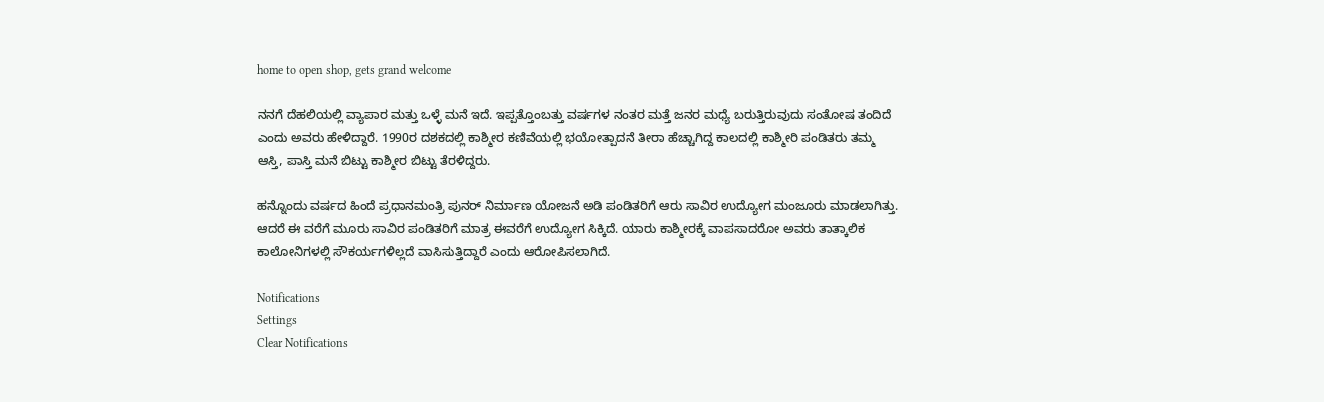home to open shop, gets grand welcome

ನನಗೆ ದೆಹಲಿಯಲ್ಲಿ ವ್ಯಾಪಾರ ಮತ್ತು ಒಳ್ಳೆ ಮನೆ ಇದೆ. ಇಪ್ಪತ್ತೊಂಬತ್ತು ವರ್ಷಗಳ ನಂತರ ಮತ್ತೆ ಜನರ ಮಧ್ಯೆ ಬರುತ್ತಿರುವುದು ಸಂತೋಷ ತಂದಿದೆ ಎಂದು ಅವರು ಹೇಳಿದ್ದಾರೆ. 1990ರ ದಶಕದಲ್ಲಿ ಕಾಶ್ಮೀರ ಕಣಿವೆಯಲ್ಲಿ ಭಯೋತ್ಪಾದನೆ ತೀರಾ ಹೆಚ್ಚಾಗಿದ್ದ ಕಾಲದಲ್ಲಿ ಕಾಶ್ಮೀರಿ ಪಂಡಿತರು ತಮ್ಮ ಆಸ್ತಿ, ಪಾಸ್ತಿ ಮನೆ ಬಿಟ್ಟು ಕಾಶ್ಮೀರ ಬಿಟ್ಟು ತೆರಳಿದ್ದರು.

ಹನ್ನೊಂದು ವರ್ಷದ ಹಿಂದೆ ಪ್ರಧಾನಮಂತ್ರಿ ಪುನರ್ ನಿರ್ಮಾಣ ಯೋಜನೆ ಅಡಿ ಪಂಡಿತರಿಗೆ ಆರು ಸಾವಿರ ಉದ್ಯೋಗ ಮಂಜೂರು ಮಾಡಲಾಗಿತ್ತು. ಆದರೆ ಈ ವರೆಗೆ ಮೂರು ಸಾವಿರ ಪಂಡಿತರಿಗೆ ಮಾತ್ರ ಈವರೆಗೆ ಉದ್ಯೋಗ ಸಿಕ್ಕಿದೆ. ಯಾರು ಕಾಶ್ಮೀರಕ್ಕೆ ವಾಪಸಾದರೋ ಅವರು ತಾತ್ಕಾಲಿಕ ಕಾಲೋನಿಗಳಲ್ಲಿ ಸೌಕರ್ಯಗಳಿಲ್ಲದೆ ವಾಸಿಸುತ್ತಿದ್ದಾರೆ ಎಂದು ಆರೋಪಿಸಲಾಗಿದೆ.

Notifications
Settings
Clear Notifications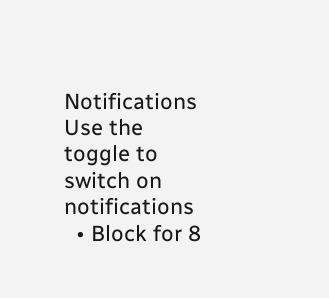Notifications
Use the toggle to switch on notifications
  • Block for 8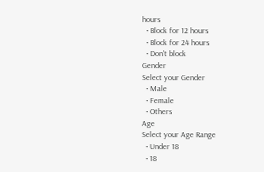hours
  • Block for 12 hours
  • Block for 24 hours
  • Don't block
Gender
Select your Gender
  • Male
  • Female
  • Others
Age
Select your Age Range
  • Under 18
  • 18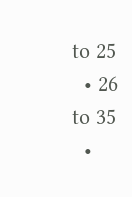to 25
  • 26 to 35
  •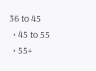36 to 45
  • 45 to 55
  • 55+